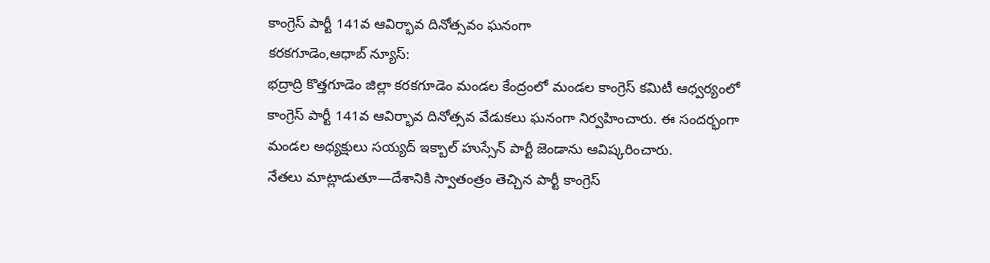కాంగ్రెస్ పార్టీ 141వ ఆవిర్భావ దినోత్సవం ఘనంగా
కరకగూడెం,ఆధాబ్ న్యూస్:
భద్రాద్రి కొత్తగూడెం జిల్లా కరకగూడెం మండల కేంద్రంలో మండల కాంగ్రెస్ కమిటీ ఆధ్వర్యంలో కాంగ్రెస్ పార్టీ 141వ ఆవిర్భావ దినోత్సవ వేడుకలు ఘనంగా నిర్వహించారు. ఈ సందర్భంగా మండల అధ్యక్షులు సయ్యద్ ఇక్బాల్ హుస్సేన్ పార్టీ జెండాను ఆవిష్కరించారు.
నేతలు మాట్లాడుతూ—దేశానికి స్వాతంత్రం తెచ్చిన పార్టీ కాంగ్రెస్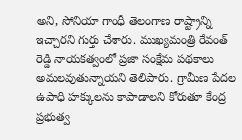అని, సోనియా గాంధీ తెలంగాణ రాష్ట్రాన్ని ఇచ్చారని గుర్తు చేశారు. ముఖ్యమంత్రి రేవంత్ రెడ్డి నాయకత్వంలో ప్రజా సంక్షేమ పథకాలు అమలవుతున్నాయని తెలిపారు. గ్రామీణ పేదల ఉపాధి హక్కులను కాపాడాలని కోరుతూ కేంద్ర ప్రభుత్వ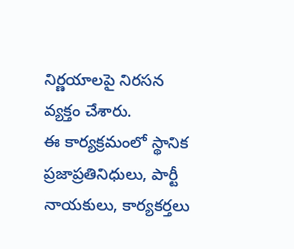నిర్ణయాలపై నిరసన వ్యక్తం చేశారు.
ఈ కార్యక్రమంలో స్థానిక ప్రజాప్రతినిధులు, పార్టీ నాయకులు, కార్యకర్తలు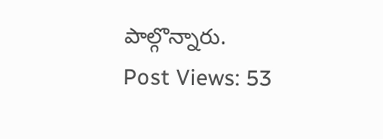పాల్గొన్నారు.
Post Views: 53